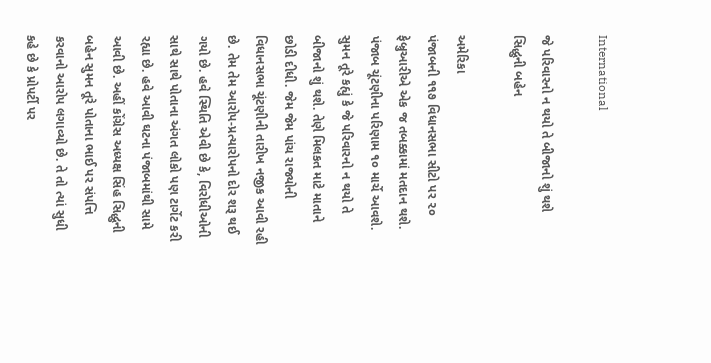International

જે પરિવારનો ન થયો તે બીજાનો શું થશે સિદ્ધુની બહેન

અમેરિકા
પંજાબની ૧૧૭ વિધાનસભા સીટો પર ૨૦ ફેબ્રુઆરીએ એક જ તબક્કામાં મતદાન થશે. પંજાબ ચૂંટણીના પરિણામ ૧૦ માર્ચે આવશે. સુમન તૂરે કહ્યું કે જે પરિવારનો ન થયો તે બીજાનો શું થશે. તેણે મિલકત માટે માતાને છોડી દીધી. જેમ જેમ પાંચ રાજ્યોની વિધાનસભા ચૂંટણીની તારીખ નજીક આવી રહી છે. તેમ તેમ આરોપ-પ્રત્યારોપનો દોર શરૂ થઈ ગયો છે. હવે સ્થિતિ એવી છે કે, વિરોધીઓની સાથે સાથે પોતાના અંગત લોકો પણ ટાર્ગેટ કરી રહ્યા છે. હવે આવી ઘટના પંજાબમાંથી સામે આવી છે. અહીં કોંગ્રેસ અધ્યક્ષ સિંહ સિદ્ધુની બહેન સુમન તૂરે પોતાના ભાઈ પર સંપત્તિ કરવાનો આરોપ લગાવ્યો છે. તે તો ત્યાં સુધી કહે છે કે પ્રોપર્ટી પર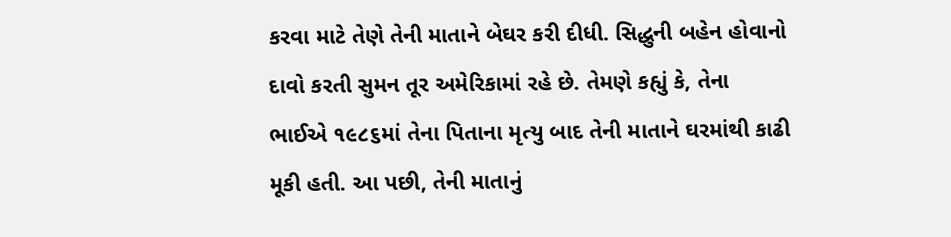કરવા માટે તેણે તેની માતાને બેઘર કરી દીધી. સિદ્ધુની બહેન હોવાનો દાવો કરતી સુમન તૂર અમેરિકામાં રહે છે. તેમણે કહ્યું કે, તેના ભાઈએ ૧૯૮૬માં તેના પિતાના મૃત્યુ બાદ તેની માતાને ઘરમાંથી કાઢી મૂકી હતી. આ પછી, તેની માતાનું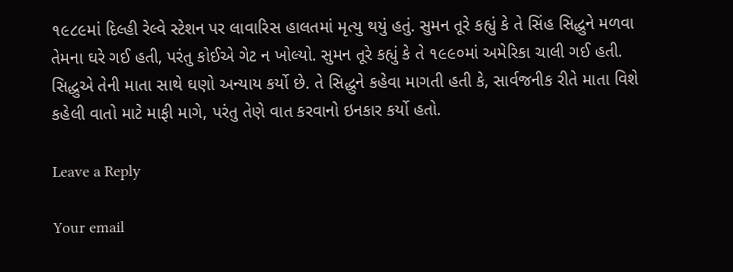૧૯૮૯માં દિલ્હી રેલ્વે સ્ટેશન પર લાવારિસ હાલતમાં મૃત્યુ થયું હતું. સુમન તૂરે કહ્યું કે તે સિંહ સિદ્ધુને મળવા તેમના ઘરે ગઈ હતી, પરંતુ કોઈએ ગેટ ન ખોલ્યો. સુમન તૂરે કહ્યું કે તે ૧૯૯૦માં અમેરિકા ચાલી ગઈ હતી. સિદ્ધુએ તેની માતા સાથે ઘણો અન્યાય કર્યો છે. તે સિદ્ધુને કહેવા માગતી હતી કે, સાર્વજનીક રીતે માતા વિશે કહેલી વાતો માટે માફી માગે, પરંતુ તેણે વાત કરવાનો ઇનકાર કર્યો હતો.

Leave a Reply

Your email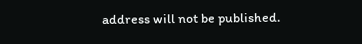address will not be published.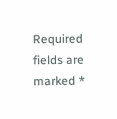Required fields are marked *